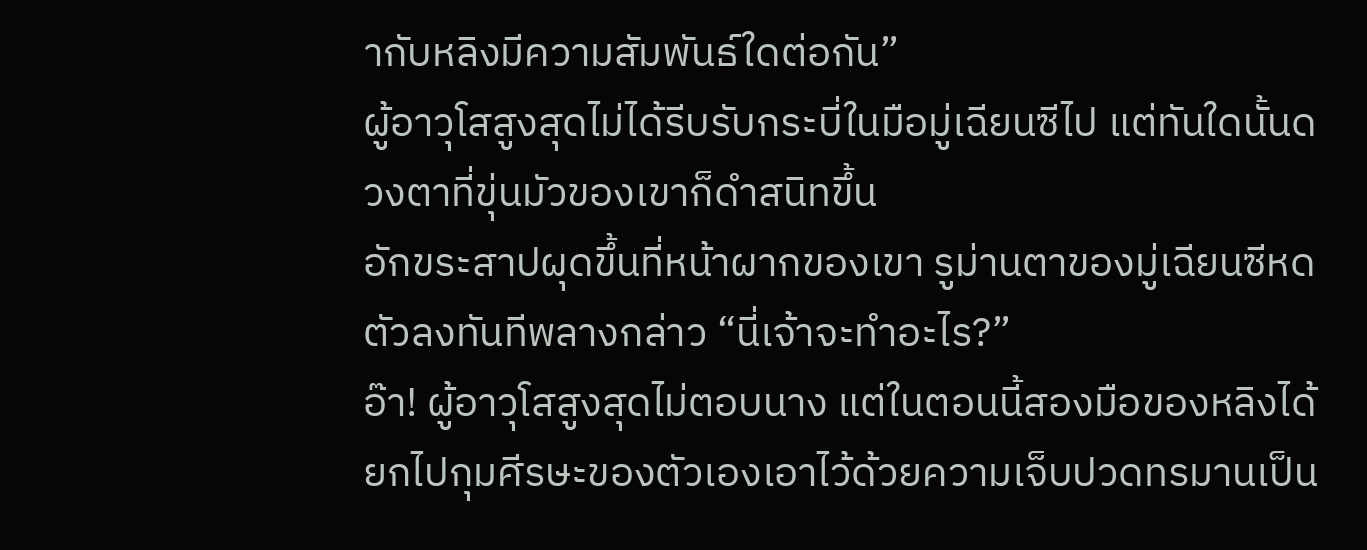ากับหลิงมีความสัมพันธ์ใดต่อกัน”
ผู้อาวุโสสูงสุดไม่ได้รีบรับกระบี่ในมือมู่เฉียนซีไป แต่ทันใดนั้นดวงตาที่ขุ่นมัวของเขาก็ดำสนิทขึ้น
อักขระสาปผุดขึ้นที่หน้าผากของเขา รูม่านตาของมู่เฉียนซีหดตัวลงทันทีพลางกล่าว “นี่เจ้าจะทำอะไร?”
อ๊า! ผู้อาวุโสสูงสุดไม่ตอบนาง แต่ในตอนนี้สองมือของหลิงได้ยกไปกุมศีรษะของตัวเองเอาไว้ด้วยความเจ็บปวดทรมานเป็น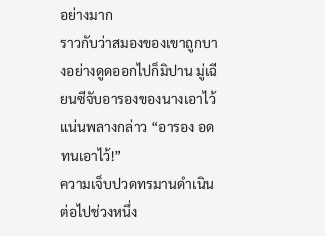อย่างมาก
ราวกับว่าสมองของเขาถูกบางอย่างดูดออกไปก็มิปาน มู่เฉียนซีจับอารองของนางเอาไว้แน่นพลางกล่าว “อารอง อดทนเอาไว้!”
ความเจ็บปวดทรมานดำเนินต่อไปช่วงหนึ่ง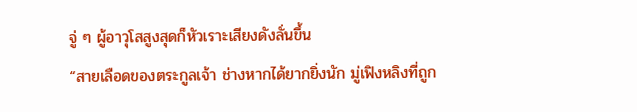จู่ ๆ ผู้อาวุโสสูงสุดก็หัวเราะเสียงดังลั่นขึ้น
“สายเลือดของตระกูลเจ้า ช่างหากได้ยากยิ่งนัก มู่เฟิงหลิงที่ถูก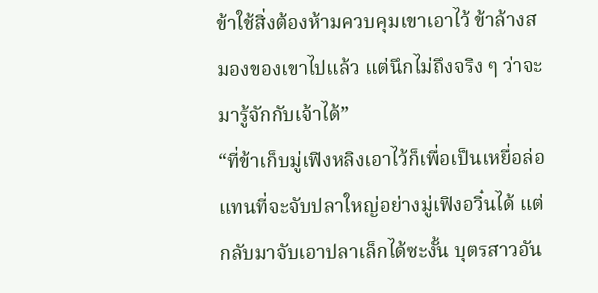ข้าใช้สิ่งต้องห้ามควบคุมเขาเอาไว้ ข้าล้างสมองของเขาไปแล้ว แต่นึกไม่ถึงจริง ๆ ว่าจะมารู้จักกับเจ้าได้”
“ที่ข้าเก็บมู่เฟิงหลิงเอาไว้ก็เพื่อเป็นเหยื่อล่อ แทนที่จะจับปลาใหญ่อย่างมู่เฟิงอวิ๋นได้ แต่กลับมาจับเอาปลาเล็กได้ซะงั้น บุตรสาวอัน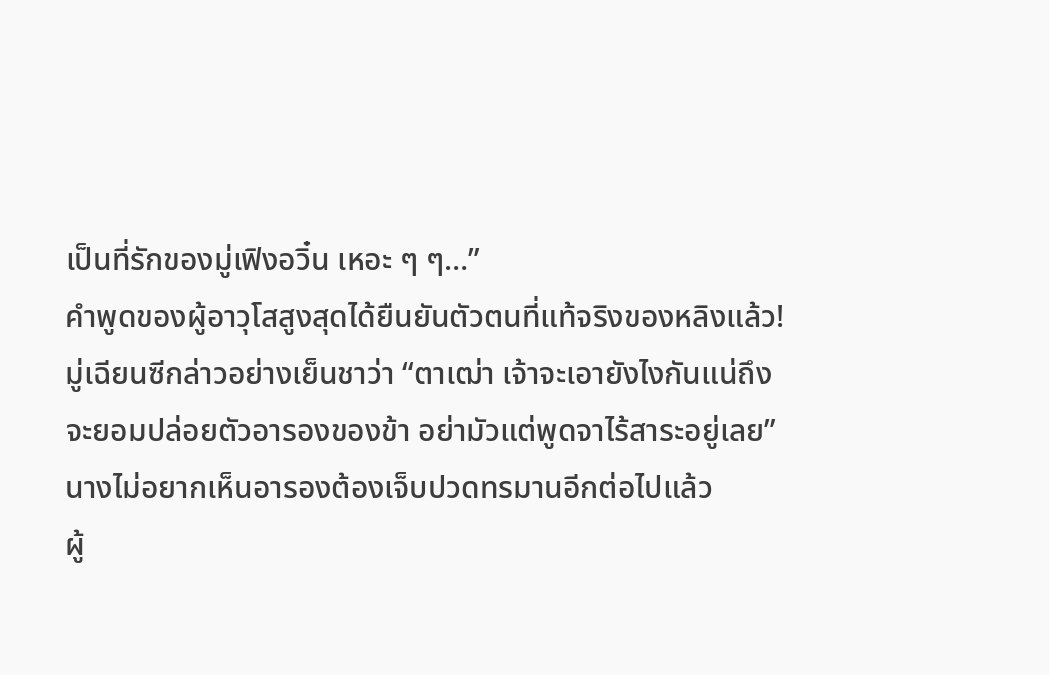เป็นที่รักของมู่เฟิงอวิ๋น เหอะ ๆ ๆ…”
คำพูดของผู้อาวุโสสูงสุดได้ยืนยันตัวตนที่แท้จริงของหลิงแล้ว!
มู่เฉียนซีกล่าวอย่างเย็นชาว่า “ตาเฒ่า เจ้าจะเอายังไงกันแน่ถึงจะยอมปล่อยตัวอารองของข้า อย่ามัวแต่พูดจาไร้สาระอยู่เลย”
นางไม่อยากเห็นอารองต้องเจ็บปวดทรมานอีกต่อไปแล้ว
ผู้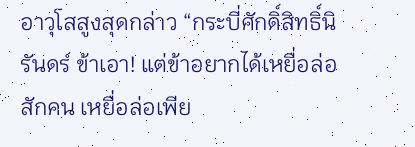อาวุโสสูงสุดกล่าว “กระบี่ศักดิ์สิทธิ์นิรันดร์ ข้าเอา! แต่ข้าอยากได้เหยื่อล่อสักคน เหยื่อล่อเพีย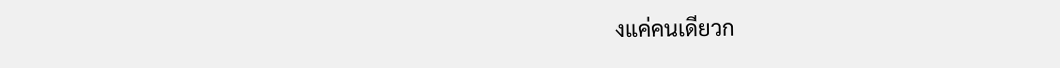งแค่คนเดียวก